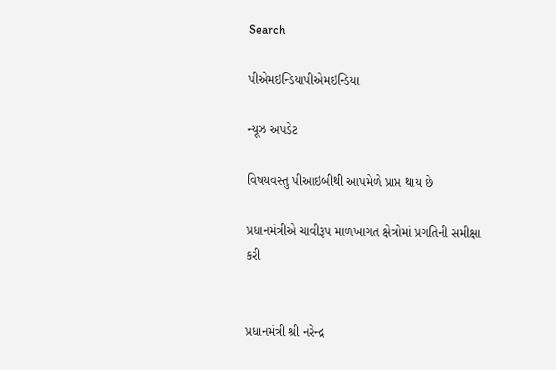Search

પીએમઇન્ડિયાપીએમઇન્ડિયા

ન્યૂઝ અપડેટ

વિષયવસ્તુ પીઆઇબીથી આપમેળે પ્રાપ્ત થાય છે

પ્રધાનમંત્રીએ ચાવીરૂપ માળખાગત ક્ષેત્રોમાં પ્રગતિની સમીક્ષા કરી


પ્રધાનમંત્રી શ્રી નરેન્દ્ર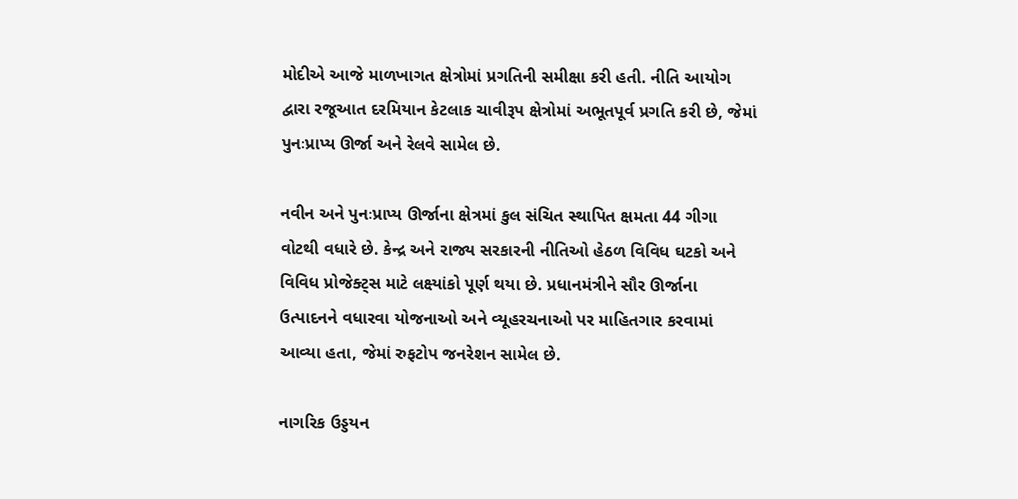મોદીએ આજે માળખાગત ક્ષેત્રોમાં પ્રગતિની સમીક્ષા કરી હતી. નીતિ આયોગ દ્વારા રજૂઆત દરમિયાન કેટલાક ચાવીરૂપ ક્ષેત્રોમાં અભૂતપૂર્વ પ્રગતિ કરી છે, જેમાં પુનઃપ્રાપ્ય ઊર્જા અને રેલવે સામેલ છે.

નવીન અને પુનઃપ્રાપ્ય ઊર્જાના ક્ષેત્રમાં કુલ સંચિત સ્થાપિત ક્ષમતા 44 ગીગા વોટથી વધારે છે. કેન્દ્ર અને રાજ્ય સરકારની નીતિઓ હેઠળ વિવિધ ઘટકો અને વિવિધ પ્રોજેક્ટ્સ માટે લક્ષ્યાંકો પૂર્ણ થયા છે. પ્રધાનમંત્રીને સૌર ઊર્જાના ઉત્પાદનને વધારવા યોજનાઓ અને વ્યૂહરચનાઓ પર માહિતગાર કરવામાં આવ્યા હતા, જેમાં રુફટોપ જનરેશન સામેલ છે.

નાગરિક ઉડ્ડયન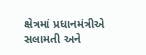ક્ષેત્રમાં પ્રધાનમંત્રીએ સલામતી અને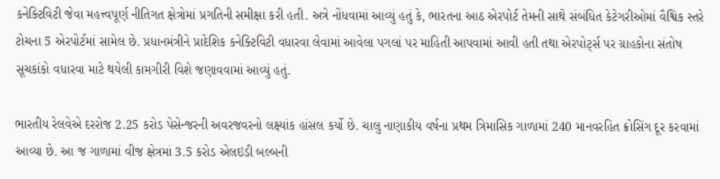કનેક્ટિવિટી જેવા મહત્ત્વપૂર્ણ નીતિગત ક્ષેત્રોમાં પ્રગતિની સમીક્ષા કરી હતી. અત્રે નોંધવામાં આવ્યું હતું કે, ભારતના આઠ એરપોર્ટ તેમની સાથે સંબંધિત કેટેગરીઓમાં વૈશ્વિક સ્તરે ટોચના 5 એરપોર્ટમાં સામેલ છે. પ્રધાનમંત્રીને પ્રાદેશિક કનેક્ટિવિટી વધારવા લેવામાં આવેલા પગલાં પર માહિતી આપવામાં આવી હતી તથા એરપોર્ટ્સ પર ગ્રાહકોના સંતોષ સૂચકાંકો વધારવા માટે થયેલી કામગીરી વિશે જણાવવામાં આવ્યું હતું.

ભારતીય રેલવેએ દરરોજ 2.25 કરોડ પેસેન્જરની અવરજવરનો લક્ષ્યાંક હાંસલ કર્યો છે. ચાલુ નાણાકીય વર્ષના પ્રથમ ત્રિમાસિક ગાળામાં 240 માનવરહિત ક્રોસિંગ દૂર કરવામાં આવ્યા છે. આ જ ગાળામાં વીજ ક્ષેત્રમાં 3.5 કરોડ એલઇડી બલ્બની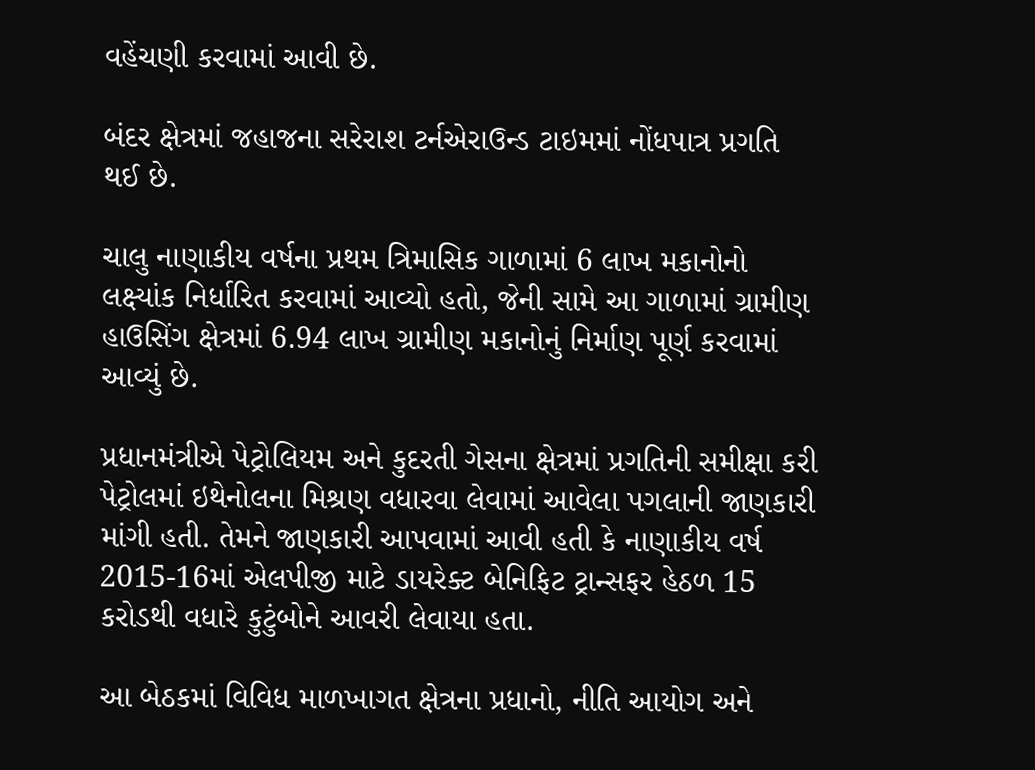વહેંચણી કરવામાં આવી છે.

બંદર ક્ષેત્રમાં જહાજના સરેરાશ ટર્નએરાઉન્ડ ટાઇમમાં નોંધપાત્ર પ્રગતિ થઈ છે.

ચાલુ નાણાકીય વર્ષના પ્રથમ ત્રિમાસિક ગાળામાં 6 લાખ મકાનોનો લક્ષ્યાંક નિર્ધારિત કરવામાં આવ્યો હતો, જેની સામે આ ગાળામાં ગ્રામીણ હાઉસિંગ ક્ષેત્રમાં 6.94 લાખ ગ્રામીણ મકાનોનું નિર્માણ પૂર્ણ કરવામાં આવ્યું છે.

પ્રધાનમંત્રીએ પેટ્રોલિયમ અને કુદરતી ગેસના ક્ષેત્રમાં પ્રગતિની સમીક્ષા કરી પેટ્રોલમાં ઇથેનોલના મિશ્રણ વધારવા લેવામાં આવેલા પગલાની જાણકારી માંગી હતી. તેમને જાણકારી આપવામાં આવી હતી કે નાણાકીય વર્ષ 2015-16માં એલપીજી માટે ડાયરેક્ટ બેનિફિટ ટ્રાન્સફર હેઠળ 15 કરોડથી વધારે કુટુંબોને આવરી લેવાયા હતા.

આ બેઠકમાં વિવિધ માળખાગત ક્ષેત્રના પ્રધાનો, નીતિ આયોગ અને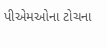પીએમઓના ટોચના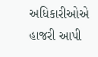અધિકારીઓએ હાજરી આપી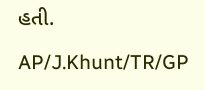હતી.

AP/J.Khunt/TR/GP